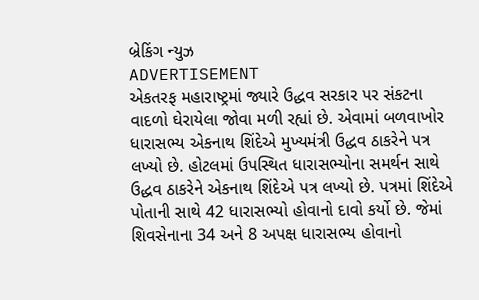બ્રેકિંગ ન્યુઝ
ADVERTISEMENT
એકતરફ મહારાષ્ટ્રમાં જ્યારે ઉદ્ધવ સરકાર પર સંકટના વાદળો ઘેરાયેલા જોવા મળી રહ્યાં છે. એવામાં બળવાખોર ધારાસભ્ય એકનાથ શિંદેએ મુખ્યમંત્રી ઉદ્ધવ ઠાકરેને પત્ર લખ્યો છે. હોટલમાં ઉપસ્થિત ધારાસભ્યોના સમર્થન સાથે ઉદ્ધવ ઠાકરેને એકનાથ શિંદેએ પત્ર લખ્યો છે. પત્રમાં શિંદેએ પોતાની સાથે 42 ધારાસભ્યો હોવાનો દાવો કર્યો છે. જેમાં શિવસેનાના 34 અને 8 અપક્ષ ધારાસભ્ય હોવાનો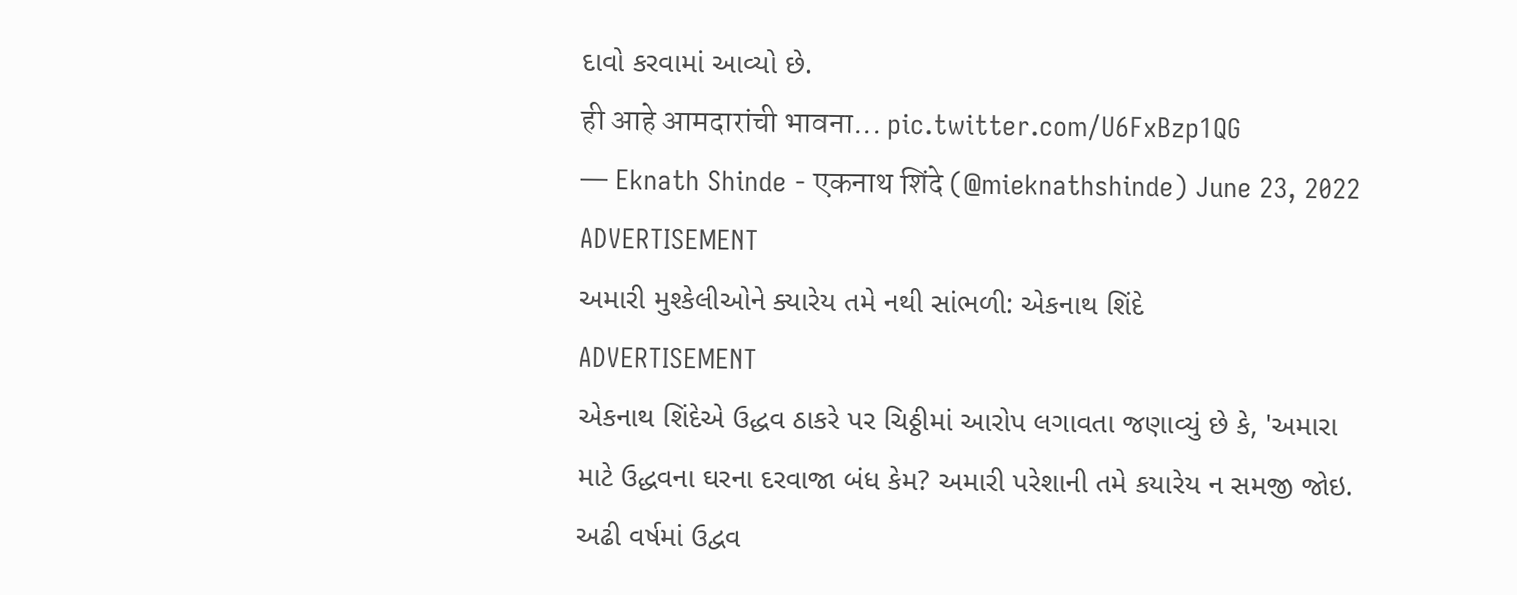દાવો કરવામાં આવ્યો છે.
ही आहे आमदारांची भावना... pic.twitter.com/U6FxBzp1QG
— Eknath Shinde - एकनाथ शिंदे (@mieknathshinde) June 23, 2022
ADVERTISEMENT
અમારી મુશ્કેલીઓને ક્યારેય તમે નથી સાંભળી: એકનાથ શિંદે
ADVERTISEMENT
એકનાથ શિંદેએ ઉદ્ધવ ઠાકરે પર ચિઠ્ઠીમાં આરોપ લગાવતા જણાવ્યું છે કે, 'અમારા માટે ઉદ્ધવના ઘરના દરવાજા બંધ કેમ? અમારી પરેશાની તમે કયારેય ન સમજી જોઇ. અઢી વર્ષમાં ઉદ્વવ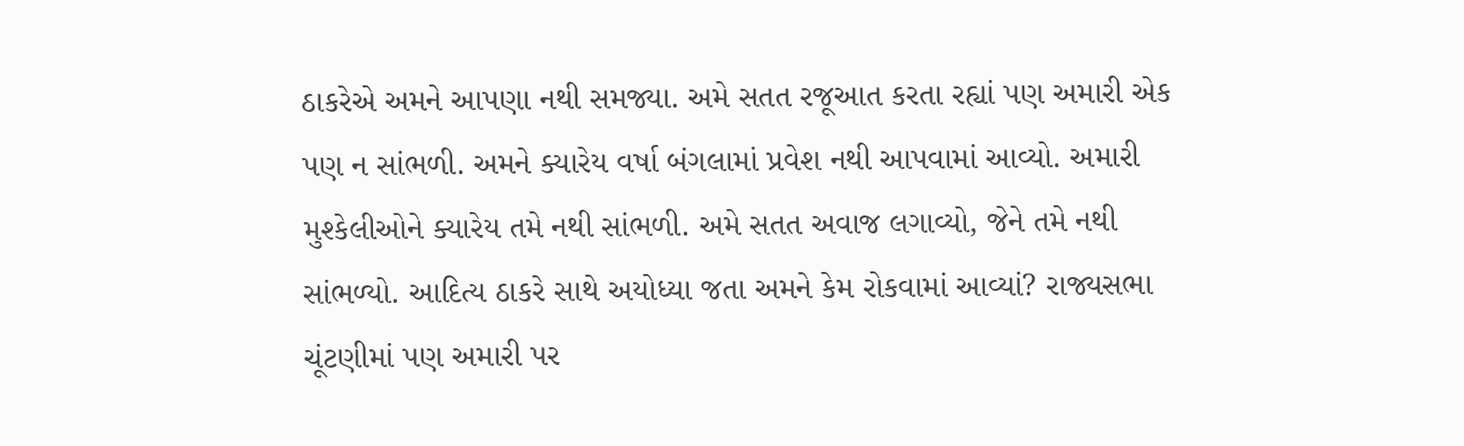ઠાકરેએ અમને આપણા નથી સમજ્યા. અમે સતત રજૂઆત કરતા રહ્યાં પણ અમારી એક પણ ન સાંભળી. અમને ક્યારેય વર્ષા બંગલામાં પ્રવેશ નથી આપવામાં આવ્યો. અમારી મુશ્કેલીઓને ક્યારેય તમે નથી સાંભળી. અમે સતત અવાજ લગાવ્યો, જેને તમે નથી સાંભળ્યો. આદિત્ય ઠાકરે સાથે અયોધ્યા જતા અમને કેમ રોકવામાં આવ્યાં? રાજ્યસભા ચૂંટણીમાં પણ અમારી પર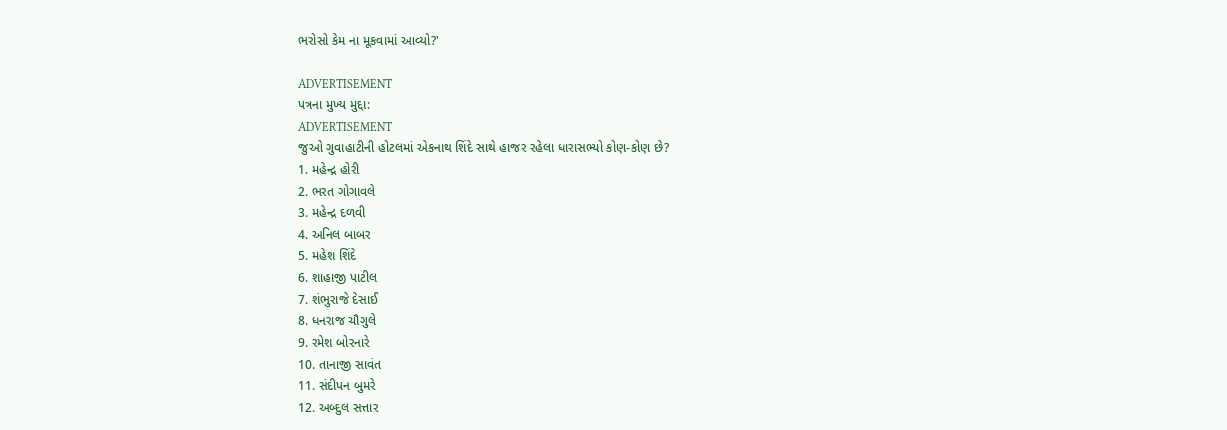ભરોસો કેમ ના મૂકવામાં આવ્યો?'

ADVERTISEMENT
પત્રના મુખ્ય મુદ્દા:
ADVERTISEMENT
જુઓ ગુવાહાટીની હોટલમાં એકનાથ શિંદે સાથે હાજર રહેલા ધારાસભ્યો કોણ-કોણ છે?
1. મહેન્દ્ર હોરી
2. ભરત ગોગાવલે
3. મહેન્દ્ર દળવી
4. અનિલ બાબર
5. મહેશ શિંદે
6. શાહાજી પાટીલ
7. શંભુરાજે દેસાઈ
8. ધનરાજ ચૌગુલે
9. રમેશ બોરનારે
10. તાનાજી સાવંત
11. સંદીપન બુમરે
12. અબ્દુલ સત્તાર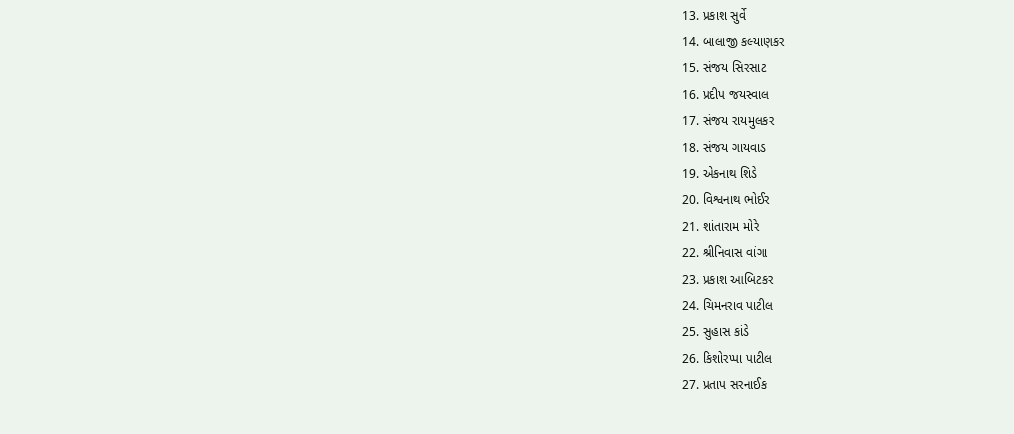13. પ્રકાશ સુર્વે
14. બાલાજી કલ્યાણકર
15. સંજય સિરસાટ
16. પ્રદીપ જયસ્વાલ
17. સંજય રાયમુલકર
18. સંજય ગાયવાડ
19. એકનાથ શિડે
20. વિશ્વનાથ ભોઈર
21. શાંતારામ મોરે
22. શ્રીનિવાસ વાંગા
23. પ્રકાશ આબિટકર
24. ચિમનરાવ પાટીલ
25. સુહાસ કાંડે
26. કિશોરપ્પા પાટીલ
27. પ્રતાપ સરનાઈક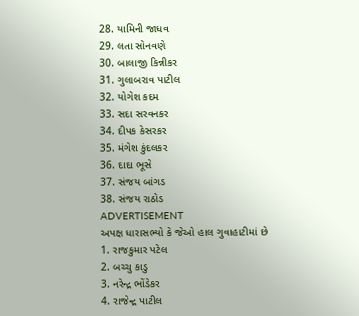28. યામિની જાધવ
29. લતા સોનવણે
30. બાલાજી કિન્નીકર
31. ગુલાબરાવ પાટીલ
32. યોગેશ કદમ
33. સદા સરવનકર
34. દીપક કેસરકર
35. મંગેશ કુંદલકર
36. દાદા ભૂસે
37. સંજય બાંગડ
38. સંજય રાઠોડ
ADVERTISEMENT
અપક્ષ ધારાસભ્યો કે જેઓ હાલ ગુવાહાટીમાં છે
1. રાજકુમાર પટેલ
2. બચ્ચુ કાડુ
3. નરેન્દ્ર ભોંડેકર
4. રાજેન્દ્ર પાટીલ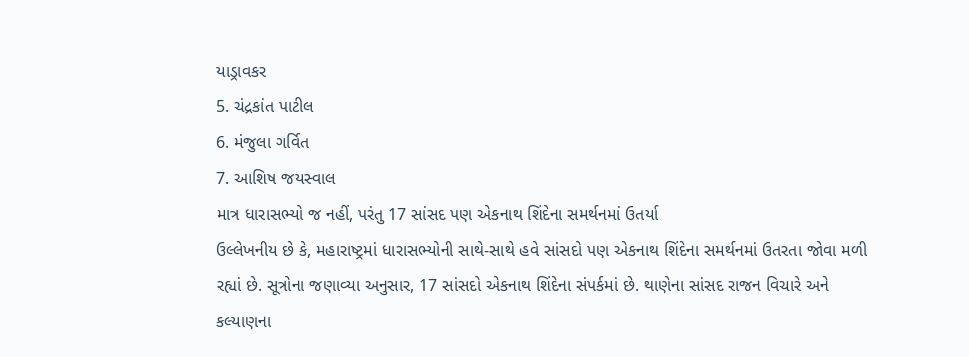યાડ્રાવકર
5. ચંદ્રકાંત પાટીલ
6. મંજુલા ગર્વિત
7. આશિષ જયસ્વાલ
માત્ર ધારાસભ્યો જ નહીં, પરંતુ 17 સાંસદ પણ એકનાથ શિંદેના સમર્થનમાં ઉતર્યા
ઉલ્લેખનીય છે કે, મહારાષ્ટ્રમાં ધારાસભ્યોની સાથે-સાથે હવે સાંસદો પણ એકનાથ શિંદેના સમર્થનમાં ઉતરતા જોવા મળી રહ્યાં છે. સૂત્રોના જણાવ્યા અનુસાર, 17 સાંસદો એકનાથ શિંદેના સંપર્કમાં છે. થાણેના સાંસદ રાજન વિચારે અને કલ્યાણના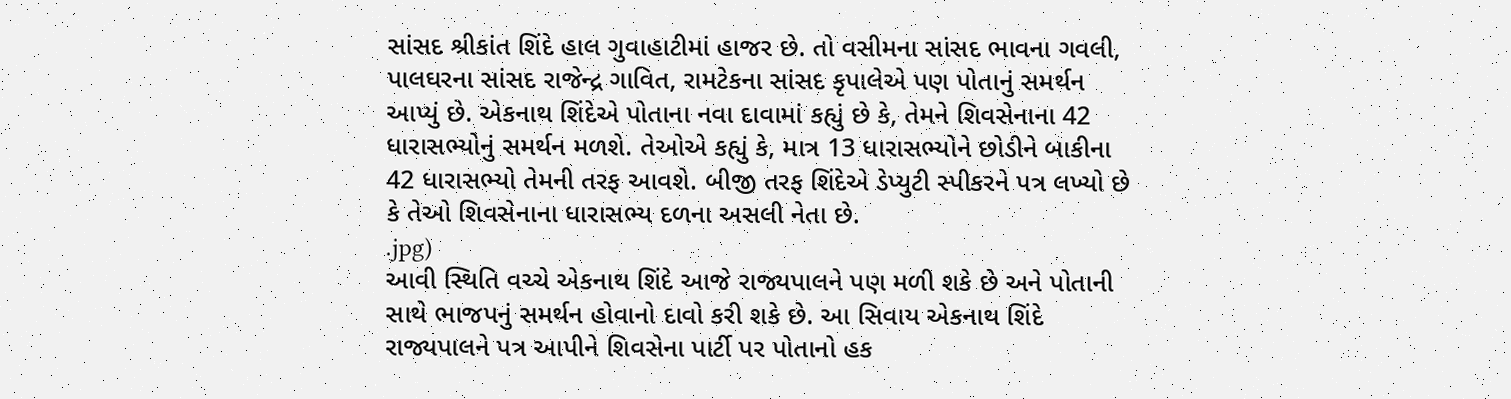સાંસદ શ્રીકાંત શિંદે હાલ ગુવાહાટીમાં હાજર છે. તો વસીમના સાંસદ ભાવના ગવલી, પાલઘરના સાંસદ રાજેન્દ્ર ગાવિત, રામટેકના સાંસદ કૃપાલેએ પણ પોતાનું સમર્થન આપ્યું છે. એકનાથ શિંદેએ પોતાના નવા દાવામાં કહ્યું છે કે, તેમને શિવસેનાના 42 ધારાસભ્યોનું સમર્થન મળશે. તેઓએ કહ્યું કે, માત્ર 13 ધારાસભ્યોને છોડીને બાકીના 42 ધારાસભ્યો તેમની તરફ આવશે. બીજી તરફ શિંદેએ ડેપ્યુટી સ્પીકરને પત્ર લખ્યો છે કે તેઓ શિવસેનાના ધારાસભ્ય દળના અસલી નેતા છે.
.jpg)
આવી સ્થિતિ વચ્ચે એકનાથ શિંદે આજે રાજ્યપાલને પણ મળી શકે છે અને પોતાની સાથે ભાજપનું સમર્થન હોવાનો દાવો કરી શકે છે. આ સિવાય એકનાથ શિંદે રાજ્યપાલને પત્ર આપીને શિવસેના પાર્ટી પર પોતાનો હક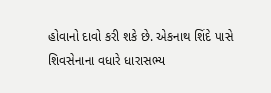હોવાનો દાવો કરી શકે છે. એકનાથ શિંદે પાસે શિવસેનાના વધારે ધારાસભ્ય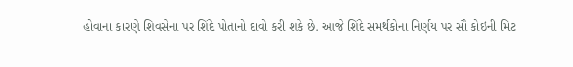હોવાના કારણે શિવસેના પર શિંદે પોતાનો દાવો કરી શકે છે. આજે શિંદે સમર્થકોના નિર્ણય પર સૌ કોઇની મિટ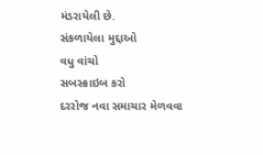મંડરાયેલી છે.
સંકળાયેલા મુદ્દાઓ
વધુ વાંચો
સબસ્ક્રાઇબ કરો
દરરોજ નવા સમાચાર મેળવવા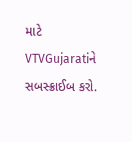માટે VTVGujaratiને સબસ્ક્રાઈબ કરો.